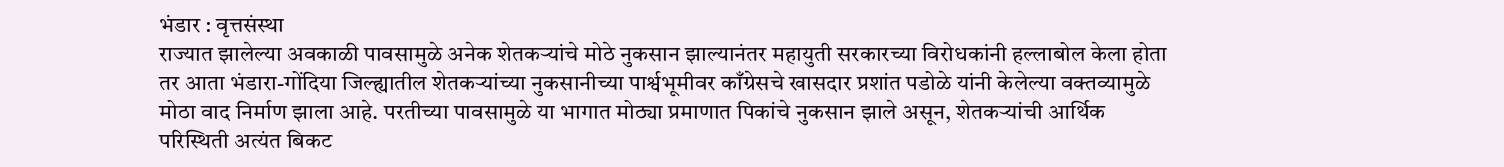भंडार : वृत्तसंस्था
राज्यात झालेल्या अवकाळी पावसामुळे अनेक शेतकऱ्यांचे मोठे नुकसान झाल्यानंतर महायुती सरकारच्या विरोधकांनी हल्लाबोल केला होता तर आता भंडारा-गोंदिया जिल्ह्यातील शेतकऱ्यांच्या नुकसानीच्या पार्श्वभूमीवर काँग्रेसचे खासदार प्रशांत पडोळे यांनी केलेल्या वक्तव्यामुळे मोठा वाद निर्माण झाला आहे. परतीच्या पावसामुळे या भागात मोठ्या प्रमाणात पिकांचे नुकसान झाले असून, शेतकऱ्यांची आर्थिक परिस्थिती अत्यंत बिकट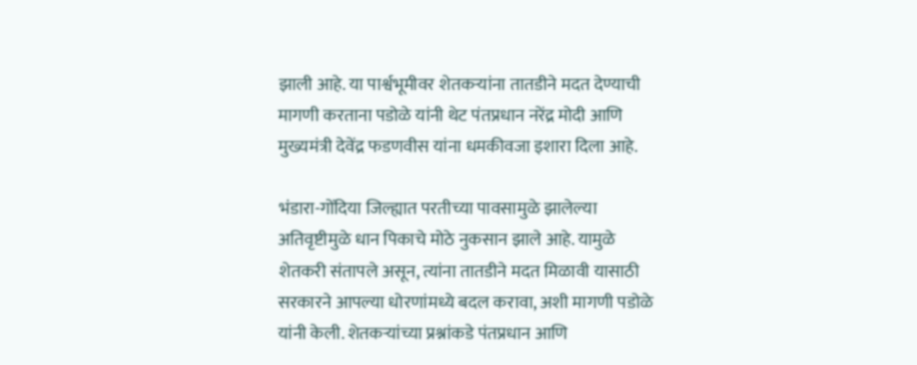झाली आहे. या पार्श्वभूमीवर शेतकऱ्यांना तातडीने मदत देण्याची मागणी करताना पडोळे यांनी थेट पंतप्रधान नरेंद्र मोदी आणि मुख्यमंत्री देवेंद्र फडणवीस यांना धमकीवजा इशारा दिला आहे.

भंडारा-गोंदिया जिल्ह्यात परतीच्या पावसामुळे झालेल्या अतिवृष्टीमुळे धान पिकाचे मोठे नुकसान झाले आहे. यामुळे शेतकरी संतापले असून, त्यांना तातडीने मदत मिळावी यासाठी सरकारने आपल्या धोरणांमध्ये बदल करावा, अशी मागणी पडोळे यांनी केली. शेतकऱ्यांच्या प्रश्नांकडे पंतप्रधान आणि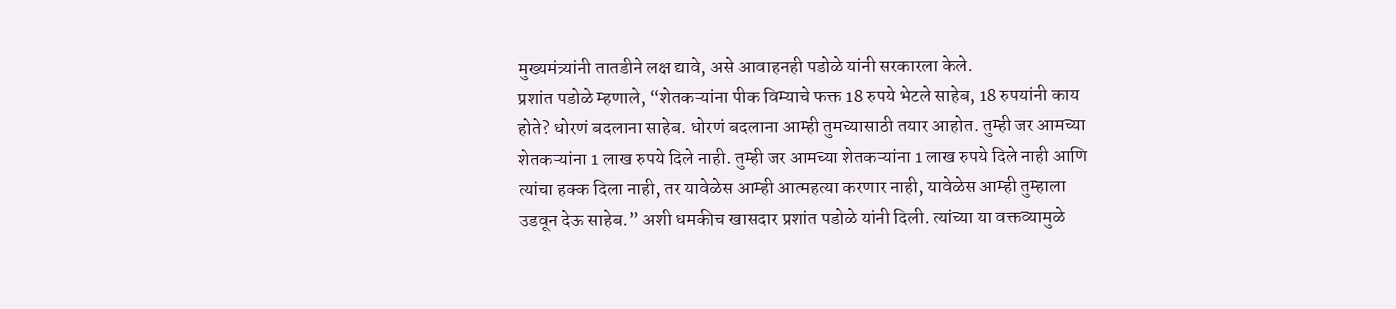मुख्यमंत्र्यांनी तातडीने लक्ष द्यावे, असे आवाहनही पडोळे यांनी सरकारला केले.
प्रशांत पडोळे म्हणाले, “शेतकऱ्यांना पीक विम्याचे फक्त 18 रुपये भेटले साहेब, 18 रुपयांनी काय होते? धोरणं बदलाना साहेब. धोरणं बदलाना आम्ही तुमच्यासाठी तयार आहोत. तुम्ही जर आमच्या शेतकऱ्यांना 1 लाख रुपये दिले नाही. तुम्ही जर आमच्या शेतकऱ्यांना 1 लाख रुपये दिले नाही आणि त्यांचा हक्क दिला नाही, तर यावेळेस आम्ही आत्महत्या करणार नाही, यावेळेस आम्ही तुम्हाला उडवून देऊ साहेब.” अशी धमकीच खासदार प्रशांत पडोळे यांनी दिली. त्यांच्या या वक्तव्यामुळे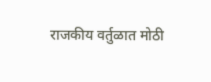राजकीय वर्तुळात मोठी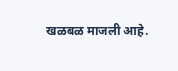खळबळ माजली आहे.